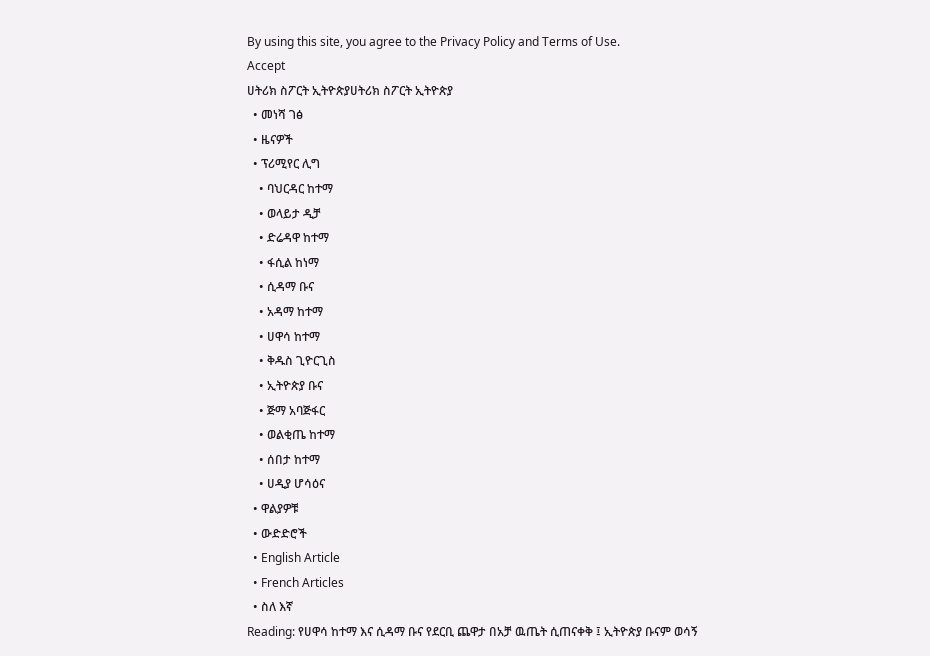By using this site, you agree to the Privacy Policy and Terms of Use.
Accept
ሀትሪክ ስፖርት ኢትዮጵያሀትሪክ ስፖርት ኢትዮጵያ
  • መነሻ ገፅ
  • ዜናዎች
  • ፕሪሚየር ሊግ
    • ባህርዳር ከተማ
    • ወላይታ ዲቻ
    • ድሬዳዋ ከተማ
    • ፋሲል ከነማ
    • ሲዳማ ቡና
    • አዳማ ከተማ
    • ሀዋሳ ከተማ
    • ቅዱስ ጊዮርጊስ
    • ኢትዮጵያ ቡና
    • ጅማ አባጅፋር
    • ወልቂጤ ከተማ
    • ሰበታ ከተማ
    • ሀዲያ ሆሳዕና
  • ዋልያዎቹ
  • ውድድሮች
  • English Article
  • French Articles
  • ስለ እኛ
Reading: የሀዋሳ ከተማ እና ሲዳማ ቡና የደርቢ ጨዋታ በአቻ ዉጤት ሲጠናቀቅ ፤ ኢትዮጵያ ቡናም ወሳኝ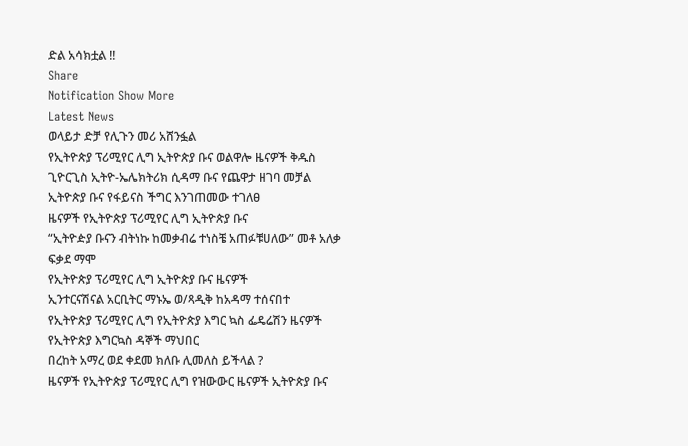ድል አሳክቷል !!
Share
Notification Show More
Latest News
ወላይታ ድቻ የሊጉን መሪ አሸንፏል
የኢትዮጵያ ፕሪሚየር ሊግ ኢትዮጵያ ቡና ወልዋሎ ዜናዎች ቅዱስ ጊዮርጊስ ኢትዮ-ኤሌክትሪክ ሲዳማ ቡና የጨዋታ ዘገባ መቻል
ኢትዮጵያ ቡና የፋይናስ ችግር እንገጠመው ተገለፀ
ዜናዎች የኢትዮጵያ ፕሪሚየር ሊግ ኢትዮጵያ ቡና
“ኢትዮዽያ ቡናን ብትነኩ ከመቃብሬ ተነስቼ አጠፉቹሀለው” መቶ አለቃ ፍቃደ ማሞ
የኢትዮጵያ ፕሪሚየር ሊግ ኢትዮጵያ ቡና ዜናዎች
ኢንተርናሽናል አርቢትር ማኑኤ ወ/ጻዲቅ ከአዳማ ተሰናበተ
የኢትዮጵያ ፕሪሚየር ሊግ የኢትዮጵያ እግር ኳስ ፌዴሬሽን ዜናዎች የኢትዮጵያ እግርኳስ ዳኞች ማህበር
በረከት አማረ ወደ ቀደመ ክለቡ ሊመለስ ይችላል ?
ዜናዎች የኢትዮጵያ ፕሪሚየር ሊግ የዝውውር ዜናዎች ኢትዮጵያ ቡና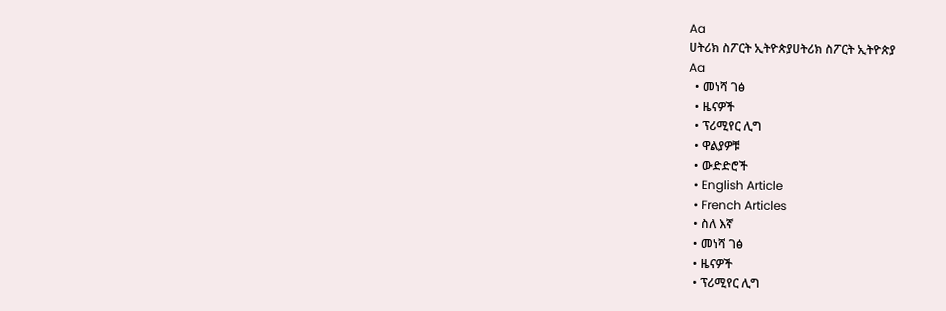Aa
ሀትሪክ ስፖርት ኢትዮጵያሀትሪክ ስፖርት ኢትዮጵያ
Aa
  • መነሻ ገፅ
  • ዜናዎች
  • ፕሪሚየር ሊግ
  • ዋልያዎቹ
  • ውድድሮች
  • English Article
  • French Articles
  • ስለ እኛ
  • መነሻ ገፅ
  • ዜናዎች
  • ፕሪሚየር ሊግ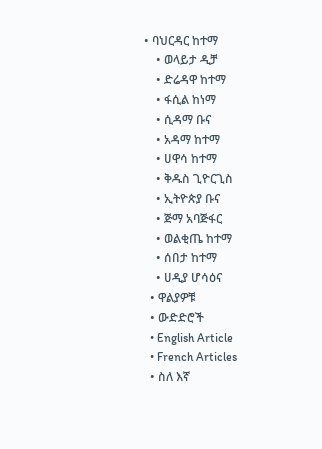• ባህርዳር ከተማ
    • ወላይታ ዲቻ
    • ድሬዳዋ ከተማ
    • ፋሲል ከነማ
    • ሲዳማ ቡና
    • አዳማ ከተማ
    • ሀዋሳ ከተማ
    • ቅዱስ ጊዮርጊስ
    • ኢትዮጵያ ቡና
    • ጅማ አባጅፋር
    • ወልቂጤ ከተማ
    • ሰበታ ከተማ
    • ሀዲያ ሆሳዕና
  • ዋልያዎቹ
  • ውድድሮች
  • English Article
  • French Articles
  • ስለ እኛ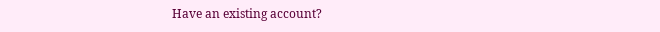Have an existing account?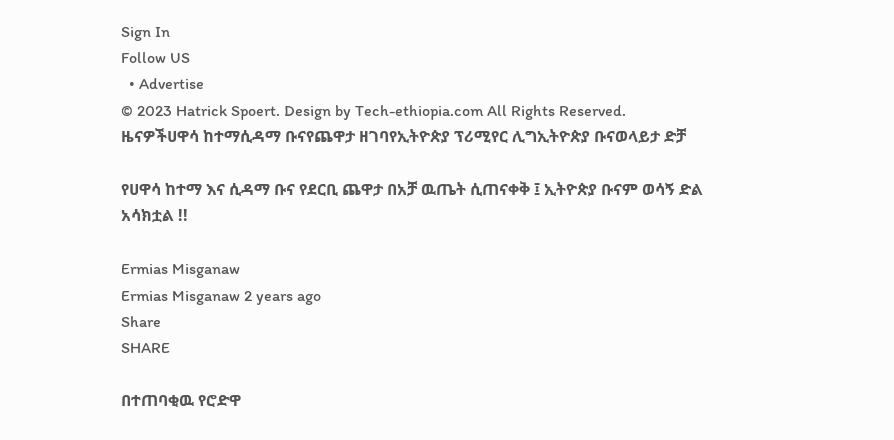Sign In
Follow US
  • Advertise
© 2023 Hatrick Spoert. Design by Tech-ethiopia.com All Rights Reserved.
ዜናዎችሀዋሳ ከተማሲዳማ ቡናየጨዋታ ዘገባየኢትዮጵያ ፕሪሚየር ሊግኢትዮጵያ ቡናወላይታ ድቻ

የሀዋሳ ከተማ እና ሲዳማ ቡና የደርቢ ጨዋታ በአቻ ዉጤት ሲጠናቀቅ ፤ ኢትዮጵያ ቡናም ወሳኝ ድል አሳክቷል !!

Ermias Misganaw
Ermias Misganaw 2 years ago
Share
SHARE

በተጠባቂዉ የሮድዋ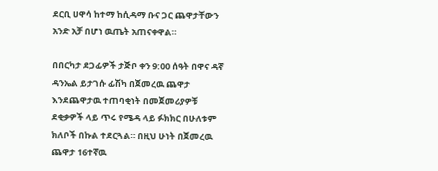ደርቢ ሀዋሳ ከተማ ከሲዳማ ቡና ጋር ጨዋታቸውን አንድ አቻ በሆነ ዉጤት አጠናቀዋል።

በበርካታ ደጋፊዎች ታጅቦ ቀን 9:00 ሰዓት በዋና ዳኛ ዳንኤል ይታገሱ ፊሽካ በጀመረዉ ጨዋታ እንደጨዋታዉ ተጠባቂነት በመጀመሪያዎቹ ደቂቃዎች ላይ ጥሩ የሜዳ ላይ ፉክክር በሁለቱም ክለቦች በኩል ተደርጓል። በዚህ ሁነት በጀመረዉ ጨዋታ 16ተኛዉ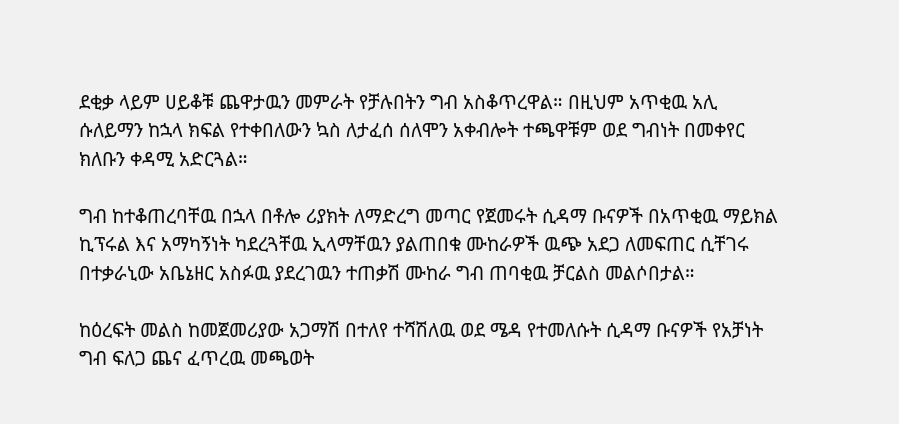ደቂቃ ላይም ሀይቆቹ ጨዋታዉን መምራት የቻሉበትን ግብ አስቆጥረዋል። በዚህም አጥቂዉ አሊ ሱለይማን ከኋላ ክፍል የተቀበለውን ኳስ ለታፈሰ ሰለሞን አቀብሎት ተጫዋቹም ወደ ግብነት በመቀየር ክለቡን ቀዳሚ አድርጓል።

ግብ ከተቆጠረባቸዉ በኋላ በቶሎ ሪያክት ለማድረግ መጣር የጀመሩት ሲዳማ ቡናዎች በአጥቂዉ ማይክል ኪፕሩል እና አማካኝነት ካደረጓቸዉ ኢላማቸዉን ያልጠበቁ ሙከራዎች ዉጭ አደጋ ለመፍጠር ሲቸገሩ በተቃራኒው አቤኔዘር አስፉዉ ያደረገዉን ተጠቃሽ ሙከራ ግብ ጠባቂዉ ቻርልስ መልሶበታል።

ከዕረፍት መልስ ከመጀመሪያው አጋማሽ በተለየ ተሻሽለዉ ወደ ሜዳ የተመለሱት ሲዳማ ቡናዎች የአቻነት ግብ ፍለጋ ጨና ፈጥረዉ መጫወት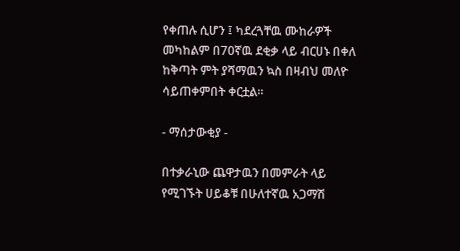የቀጠሉ ሲሆን ፤ ካደረጓቸዉ ሙከራዎች መካከልም በ70ኛዉ ደቂቃ ላይ ብርሀኑ በቀለ ከቅጣት ምት ያሻማዉን ኳስ በዛብህ መለዮ ሳይጠቀምበት ቀርቷል።

- ማሰታውቂያ -

በተቃራኒው ጨዋታዉን በመምራት ላይ የሚገኙት ሀይቆቹ በሁለተኛዉ አጋማሽ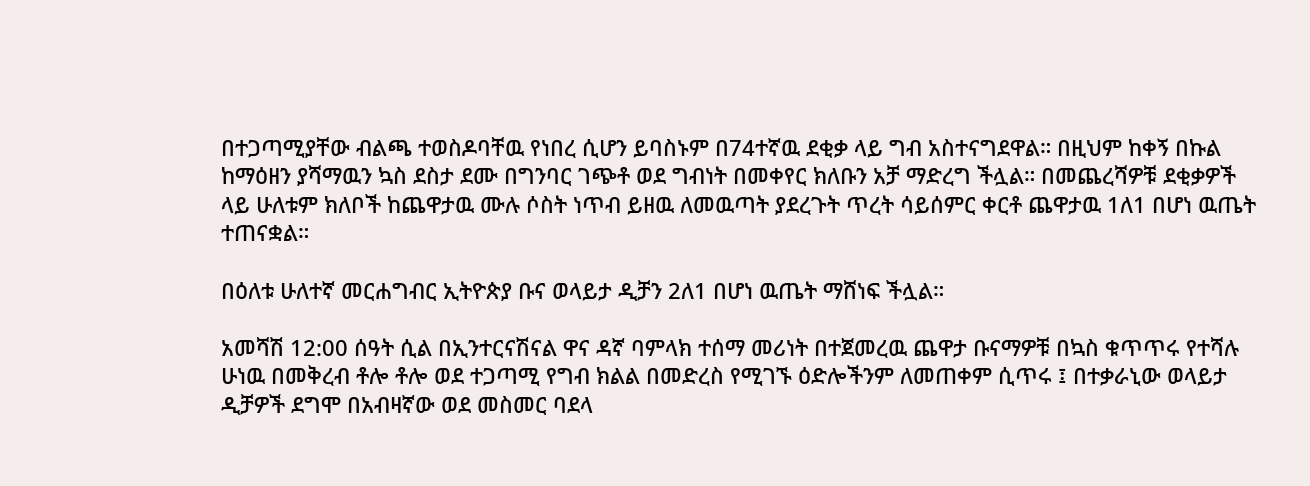በተጋጣሚያቸው ብልጫ ተወስዶባቸዉ የነበረ ሲሆን ይባስኑም በ74ተኛዉ ደቂቃ ላይ ግብ አስተናግደዋል። በዚህም ከቀኝ በኩል ከማዕዘን ያሻማዉን ኳስ ደስታ ደሙ በግንባር ገጭቶ ወደ ግብነት በመቀየር ክለቡን አቻ ማድረግ ችሏል። በመጨረሻዎቹ ደቂቃዎች ላይ ሁለቱም ክለቦች ከጨዋታዉ ሙሉ ሶስት ነጥብ ይዘዉ ለመዉጣት ያደረጉት ጥረት ሳይሰምር ቀርቶ ጨዋታዉ 1ለ1 በሆነ ዉጤት ተጠናቋል።

በዕለቱ ሁለተኛ መርሐግብር ኢትዮጵያ ቡና ወላይታ ዲቻን 2ለ1 በሆነ ዉጤት ማሸነፍ ችሏል።

አመሻሽ 12:00 ሰዓት ሲል በኢንተርናሽናል ዋና ዳኛ ባምላክ ተሰማ መሪነት በተጀመረዉ ጨዋታ ቡናማዎቹ በኳስ ቁጥጥሩ የተሻሉ ሁነዉ በመቅረብ ቶሎ ቶሎ ወደ ተጋጣሚ የግብ ክልል በመድረስ የሚገኙ ዕድሎችንም ለመጠቀም ሲጥሩ ፤ በተቃራኒው ወላይታ ዲቻዎች ደግሞ በአብዛኛው ወደ መስመር ባደላ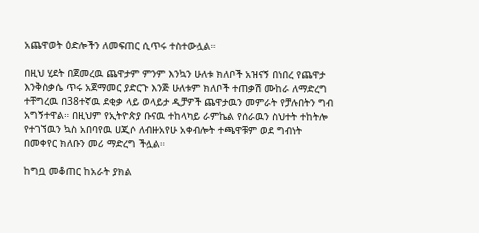አጨዋወት ዕድሎችን ለመፍጠር ሲጥሩ ተስተውሏል።

በዚህ ሂደት በጀመረዉ ጨዋታም ምንም እንኳን ሁለቱ ክለቦች አዝናኝ በነበረ የጨዋታ እንቅስቃሴ ጥሩ አጀማመር ያድርጉ እንጅ ሁለቱም ክለቦች ተጠቃሽ ሙከራ ለማድረግ ተቸግረዉ በ38ተኛዉ ደቂቃ ላይ ወላይታ ዲቻዎች ጨዋታዉን መምራት የቻሉበትን ግብ አግኝተዋል። በዚህም የኢትዮጵያ ቡናዉ ተከላካይ ራምኬል የሰራዉን ስህተት ተከትሎ የተገኘዉን ኳስ አበባየዉ ሀጂሶ ለብዙአየሁ አቀብሎት ተጫዋቹም ወደ ግብነት በመቀየር ክለቡን መሪ ማድረግ ችሏል።

ከግቧ መቆጠር ከአራት ያክል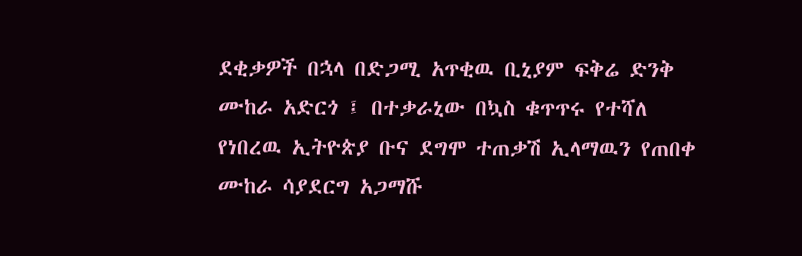ደቂቃዎች በኋላ በድጋሚ አጥቂዉ ቢኒያም ፍቅሬ ድንቅ ሙከራ አድርጎ ፤ በተቃራኒው በኳስ ቁጥጥሩ የተሻለ የነበረዉ ኢትዮጵያ ቡና ደግሞ ተጠቃሽ ኢላማዉን የጠበቀ ሙከራ ሳያደርግ አጋማሹ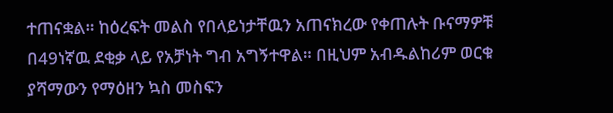ተጠናቋል። ከዕረፍት መልስ የበላይነታቸዉን አጠናክረው የቀጠሉት ቡናማዎቹ በ49ነኛዉ ደቂቃ ላይ የአቻነት ግብ አግኝተዋል። በዚህም አብዱልከሪም ወርቁ ያሻማውን የማዕዘን ኳስ መስፍን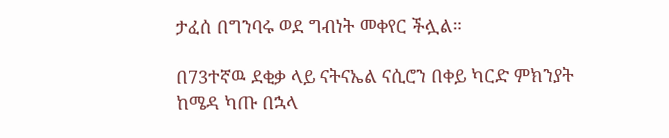ታፈሰ በግንባሩ ወደ ግብነት መቀየር ችሏል።

በ73ተኛዉ ደቂቃ ላይ ናትናኤል ናሲሮን በቀይ ካርድ ምክንያት ከሜዳ ካጡ በኋላ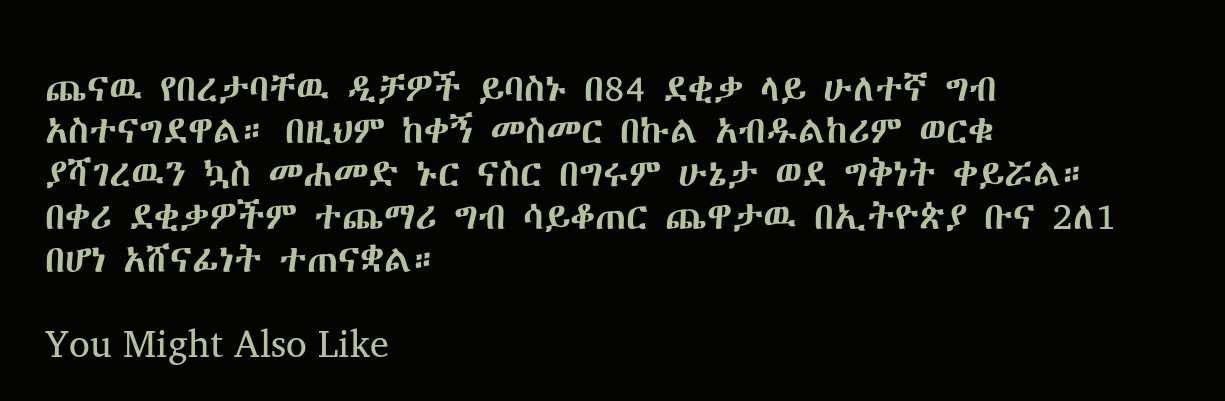ጨናዉ የበረታባቸዉ ዲቻዎች ይባስኑ በ84 ደቂቃ ላይ ሁለተኛ ግብ አስተናግደዋል። በዚህም ከቀኝ መስመር በኩል አብዱልከሪም ወርቁ ያሻገረዉን ኳስ መሐመድ ኑር ናስር በግሩም ሁኔታ ወደ ግቅነት ቀይሯል። በቀሪ ደቂቃዎችም ተጨማሪ ግብ ሳይቆጠር ጨዋታዉ በኢትዮጵያ ቡና 2ለ1 በሆነ አሸናፊነት ተጠናቋል።

You Might Also Like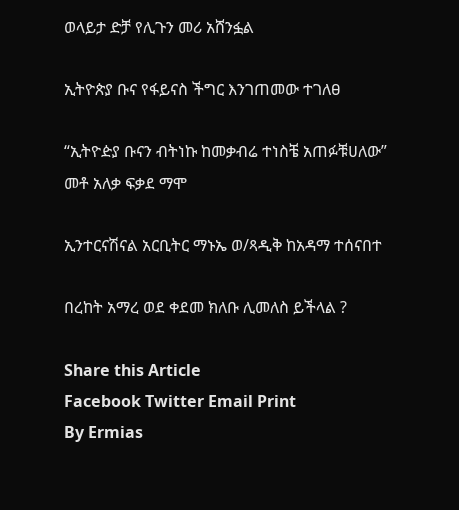ወላይታ ድቻ የሊጉን መሪ አሸንፏል

ኢትዮጵያ ቡና የፋይናስ ችግር እንገጠመው ተገለፀ

“ኢትዮዽያ ቡናን ብትነኩ ከመቃብሬ ተነስቼ አጠፉቹሀለው” መቶ አለቃ ፍቃደ ማሞ

ኢንተርናሽናል አርቢትር ማኑኤ ወ/ጻዲቅ ከአዳማ ተሰናበተ

በረከት አማረ ወደ ቀደመ ክለቡ ሊመለስ ይችላል ?

Share this Article
Facebook Twitter Email Print
By Ermias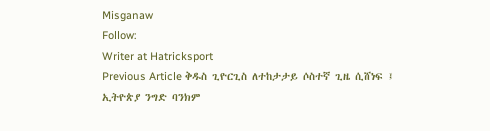Misganaw
Follow:
Writer at Hatricksport
Previous Article ቅዱስ ጊዮርጊስ ለተከታታይ ሶስተኛ ጊዜ ሲሸነፍ ፤ ኢትዮጵያ ንግድ ባንክም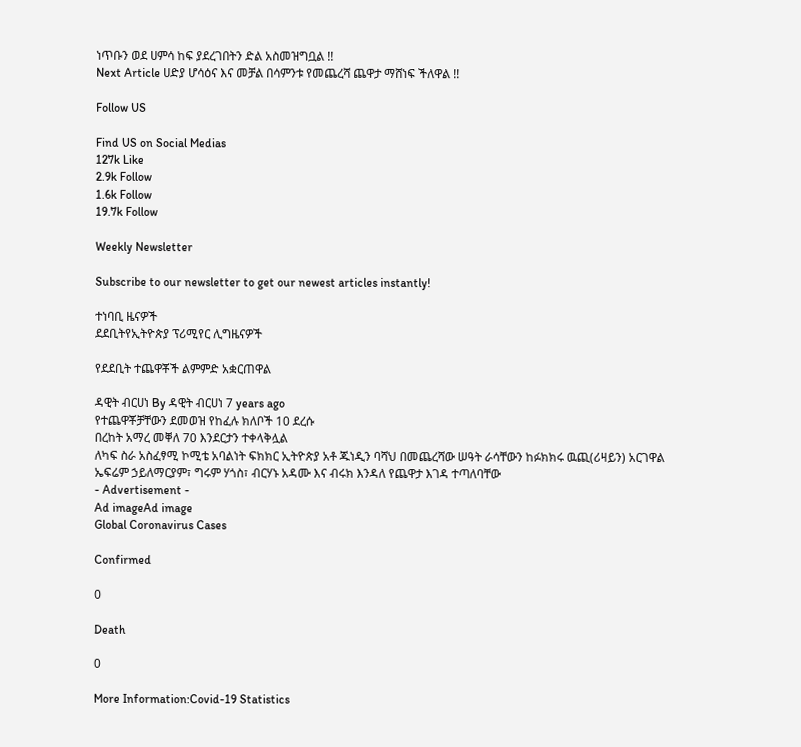ነጥቡን ወደ ሀምሳ ከፍ ያደረገበትን ድል አስመዝግቧል !!
Next Article ሀድያ ሆሳዕና እና መቻል በሳምንቱ የመጨረሻ ጨዋታ ማሸነፍ ችለዋል !!

Follow US

Find US on Social Medias
127k Like
2.9k Follow
1.6k Follow
19.7k Follow

Weekly Newsletter

Subscribe to our newsletter to get our newest articles instantly!

ተነባቢ ዜናዎች
ደደቢትየኢትዮጵያ ፕሪሚየር ሊግዜናዎች

የደደቢት ተጨዋቾች ልምምድ አቋርጠዋል

ዳዊት ብርሀነ By ዳዊት ብርሀነ 7 years ago
የተጨዋቾቻቸውን ደመወዝ የከፈሉ ክለቦች 10 ደረሱ
በረከት አማረ መቐለ 70 እንደርታን ተቀላቅሏል
ለካፍ ስራ አስፈፃሚ ኮሚቴ አባልነት ፍክክር ኢትዮጵያ አቶ ጁነዲን ባሻህ በመጨረሻው ሠዓት ራሳቸውን ከፉክክሩ ዉጪ(ሪዛይን) አርገዋል
ኤፍሬም ኃይለማርያም፣ ግሩም ሃጎስ፣ ብርሃኑ አዳሙ እና ብሩክ እንዳለ የጨዋታ እገዳ ተጣለባቸው
- Advertisement -
Ad imageAd image
Global Coronavirus Cases

Confirmed

0

Death

0

More Information:Covid-19 Statistics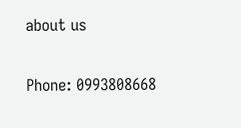about us

Phone: 0993808668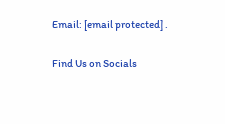Email: [email protected] .

Find Us on Socials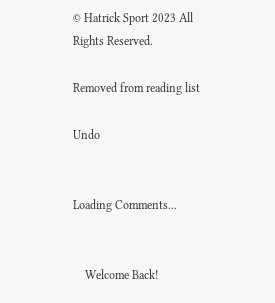© Hatrick Sport 2023 All Rights Reserved.

Removed from reading list

Undo


Loading Comments...


    Welcome Back!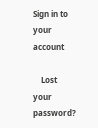Sign in to your account

    Lost your password?